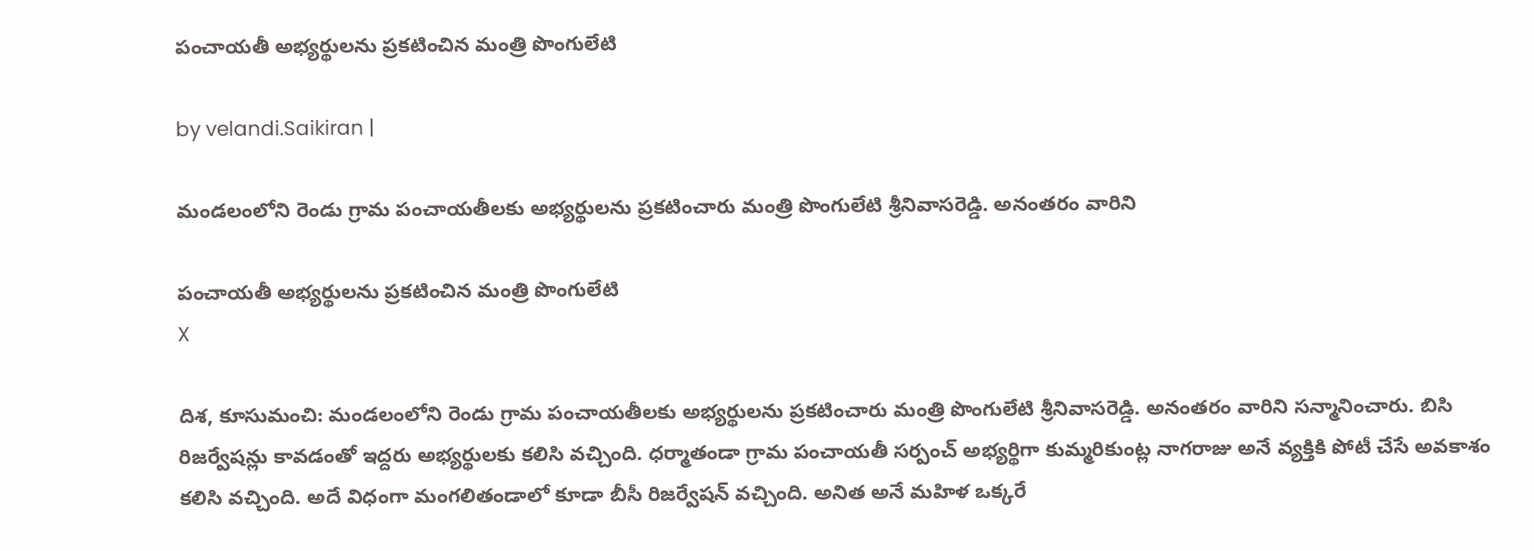పంచాయతీ అభ్యర్థులను ప్రకటించిన మంత్రి పొంగులేటి

by velandi.Saikiran |

మండలంలోని రెండు గ్రామ పంచాయతీలకు అభ్యర్థులను ప్రకటించారు మంత్రి పొంగులేటి శ్రీనివాసరెడ్డి. అనంతరం వారిని

పంచాయతీ అభ్యర్థులను ప్రకటించిన మంత్రి పొంగులేటి
X

దిశ, కూసుమంచి: మండలంలోని రెండు గ్రామ పంచాయతీలకు అభ్యర్థులను ప్రకటించారు మంత్రి పొంగులేటి శ్రీనివాసరెడ్డి. అనంతరం వారిని సన్మానించారు. బిసి రిజర్వేషన్లు కావడంతో ఇద్దరు అభ్యర్థులకు కలిసి వచ్చింది. ధర్మాతండా గ్రామ పంచాయతీ సర్పంచ్ అభ్యర్థిగా కుమ్మరికుంట్ల నాగరాజు అనే వ్య‌క్తికి పోటీ చేసే అవకాశం కలిసి వచ్చింది. అదే విధంగా మంగలితండాలో కూడా బీసీ రిజర్వేషన్ వ‌చ్చింది. అనిత అనే మహిళ ఒక్కరే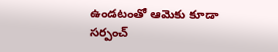ఉండటంతో ఆమెకు కూడా సర్పంచ్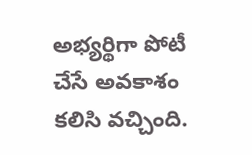అభ్యర్థిగా పోటీ చేసే అవకాశం కలిసి వచ్చింది.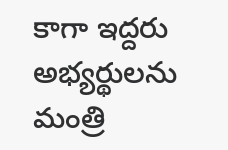కాగా ఇద్దరు అభ్యర్థులను మంత్రి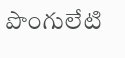పొంగులేటి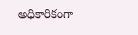అధికారికంగా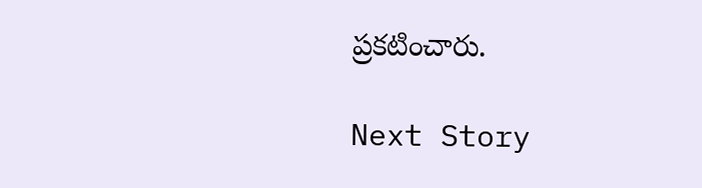ప్రకటించారు.

Next Story